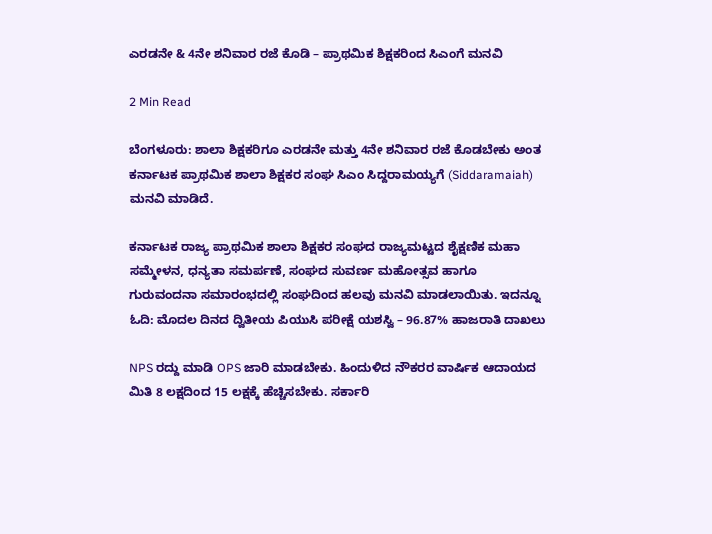ಎರಡನೇ & 4ನೇ ಶನಿವಾರ ರಜೆ ಕೊಡಿ – ಪ್ರಾಥಮಿಕ ಶಿಕ್ಷಕರಿಂದ ಸಿಎಂಗೆ ಮನವಿ

2 Min Read

ಬೆಂಗಳೂರು: ಶಾಲಾ ಶಿಕ್ಷಕರಿಗೂ ಎರಡನೇ ಮತ್ತು 4ನೇ ಶನಿವಾರ ರಜೆ ಕೊಡಬೇಕು ಅಂತ ಕರ್ನಾಟಕ ಪ್ರಾಥಮಿಕ ಶಾಲಾ ಶಿಕ್ಷಕರ ಸಂಘ ಸಿಎಂ ಸಿದ್ದರಾಮಯ್ಯಗೆ (Siddaramaiah) ಮನವಿ ಮಾಡಿದೆ.

ಕರ್ನಾಟಕ ರಾಜ್ಯ ಪ್ರಾಥಮಿಕ ಶಾಲಾ ಶಿಕ್ಷಕರ ಸಂಘದ ರಾಜ್ಯಮಟ್ಟದ ಶೈಕ್ಷಣಿಕ ಮಹಾ ಸಮ್ಮೇಳನ, ಧನ್ಯತಾ ಸಮರ್ಪಣೆ, ಸಂಘದ ಸುವರ್ಣ ಮಹೋತ್ಸವ ಹಾಗೂ ಗುರುವಂದನಾ ಸಮಾರಂಭದಲ್ಲಿ ಸಂಘದಿಂದ ಹಲವು ಮನವಿ ಮಾಡಲಾಯಿತು. ಇದನ್ನೂ ಓದಿ: ಮೊದಲ ದಿನದ ದ್ವಿತೀಯ ಪಿಯುಸಿ ಪರೀಕ್ಷೆ ಯಶಸ್ವಿ – 96.87% ಹಾಜರಾತಿ ದಾಖಲು

NPS ರದ್ದು ಮಾಡಿ OPS ಜಾರಿ ಮಾಡಬೇಕು. ಹಿಂದುಳಿದ ನೌಕರರ ವಾರ್ಷಿಕ ಆದಾಯದ ಮಿತಿ 8 ಲಕ್ಷದಿಂದ 15 ಲಕ್ಷಕ್ಕೆ ಹೆಚ್ಚಿಸಬೇಕು. ಸರ್ಕಾರಿ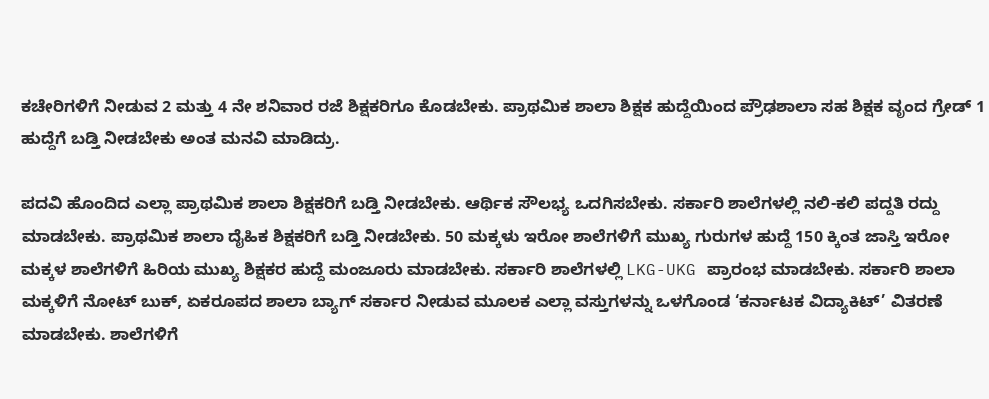ಕಚೇರಿಗಳಿಗೆ‌ ನೀಡುವ 2 ಮತ್ತು 4 ನೇ ಶನಿವಾರ ರಜೆ ಶಿಕ್ಷಕರಿಗೂ ಕೊಡಬೇಕು. ಪ್ರಾಥಮಿಕ ಶಾಲಾ ಶಿಕ್ಷಕ ಹುದ್ದೆಯಿಂದ ಪ್ರೌಢಶಾಲಾ ಸಹ ಶಿಕ್ಷಕ ವೃಂದ ಗ್ರೇಡ್ 1 ಹುದ್ದೆಗೆ ಬಡ್ತಿ ನೀಡಬೇಕು ಅಂತ ಮನವಿ ಮಾಡಿದ್ರು.

ಪದವಿ ಹೊಂದಿದ ಎಲ್ಲಾ ಪ್ರಾಥಮಿಕ ಶಾಲಾ ಶಿಕ್ಷಕರಿಗೆ ಬಡ್ತಿ ನೀಡಬೇಕು. ಆರ್ಥಿಕ ಸೌಲಭ್ಯ ಒದಗಿಸಬೇಕು. ಸರ್ಕಾರಿ ಶಾಲೆಗಳಲ್ಲಿ ನಲಿ-ಕಲಿ ಪದ್ದತಿ ರದ್ದು ಮಾಡಬೇಕು. ಪ್ರಾಥಮಿಕ ಶಾಲಾ ದೈಹಿಕ ಶಿಕ್ಷಕರಿಗೆ ಬಡ್ತಿ ನೀಡಬೇಕು. 50 ಮಕ್ಕಳು ಇರೋ ಶಾಲೆಗಳಿಗೆ ಮುಖ್ಯ ಗುರುಗಳ ಹುದ್ದೆ 150 ಕ್ಕಿಂತ ಜಾಸ್ತಿ ಇರೋ ಮಕ್ಕಳ ಶಾಲೆಗಳಿಗೆ ಹಿರಿಯ ಮುಖ್ಯ ಶಿಕ್ಷಕರ ಹುದ್ದೆ ಮಂಜೂರು ಮಾಡಬೇಕು. ಸರ್ಕಾರಿ ಶಾಲೆಗಳಲ್ಲಿ LKG-UKG ಪ್ರಾರಂಭ ಮಾಡಬೇಕು. ಸರ್ಕಾರಿ ಶಾಲಾ ಮಕ್ಕಳಿಗೆ ನೋಟ್ ಬುಕ್, ಏಕರೂಪದ ಶಾಲಾ ಬ್ಯಾಗ್ ಸರ್ಕಾರ ನೀಡುವ ಮೂಲಕ ಎಲ್ಲಾ ವಸ್ತುಗಳನ್ನು ಒಳಗೊಂಡ ‘ಕರ್ನಾಟಕ ವಿದ್ಯಾಕಿಟ್’ ವಿತರಣೆ ಮಾಡಬೇಕು. ಶಾಲೆಗಳಿಗೆ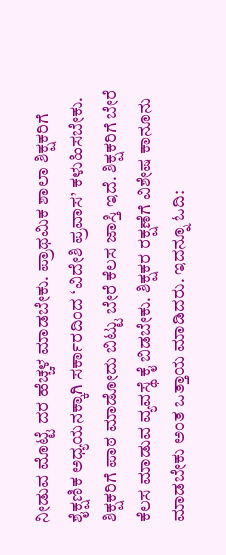ನೀಡುವ ಮೊಟ್ಟೆ ದರ ಹೆಚ್ಚಳ ಮಾಡಬೇಕು. ಪ್ರಾಥಮಿಕ ಶಾಲಾ ಶಿಕ್ಷಕರಿಗೆ ಶೈಕ್ಷಣಿಕ ಅಧ್ಯಯನಕ್ಕಾಗಿ ಸರ್ಕಾರದಿಂದ ‘ವಿದೇಶಿ ಪ್ರವಾಸ’ ಕಳುಹಿಸಬೇಕು. ಶಿಕ್ಷಕರಿಗೆ ಪಾಠ ಮಾಡೋದು ಬಿಟ್ಟು ಬೇರೆ ಕೆಲಸ ಜಾಸ್ತಿ ಇದೆ. ಶಿಕ್ಷಕರಿಗೆ ಬೇರೆ ಕೆಲಸ ಮಾಡುವ ವ್ಯವಸ್ಥೆ ಕೈ ಬಿಡಬೇಕು. ಶಿಕ್ಷಕರ ರಕ್ಷಣೆಗೆ ವಿಶೇಷ ಕಾನೂನು ಮಾಡಬೇಕು ಅಂತ ಒತ್ತಾಯ ಮಾಡಿದರು. ಇದನ್ನೂ ಓದಿ: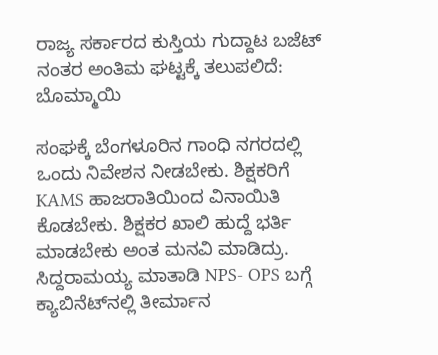ರಾಜ್ಯ ಸರ್ಕಾರದ ಕುಸ್ತಿಯ ಗುದ್ದಾಟ ಬಜೆಟ್ ನಂತರ ಅಂತಿಮ ಘಟ್ಟಕ್ಕೆ ತಲುಪಲಿದೆ: ಬೊಮ್ಮಾಯಿ

ಸಂಘಕ್ಕೆ ಬೆಂಗಳೂರಿನ ಗಾಂಧಿ ನಗರದಲ್ಲಿ ಒಂದು ನಿವೇಶನ ನೀಡಬೇಕು‌. ಶಿಕ್ಷಕರಿಗೆ KAMS ಹಾಜರಾತಿಯಿಂದ ವಿನಾಯಿತಿ ಕೊಡಬೇಕು. ಶಿಕ್ಷಕರ ಖಾಲಿ ಹುದ್ದೆ ಭರ್ತಿ ಮಾಡಬೇಕು ಅಂತ ಮನವಿ ಮಾಡಿದ್ರು. ಸಿದ್ದರಾಮಯ್ಯ ಮಾತಾಡಿ NPS- OPS ಬಗ್ಗೆ ಕ್ಯಾಬಿನೆಟ್‌ನಲ್ಲಿ ತೀರ್ಮಾನ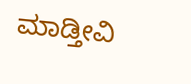ಮಾಡ್ತೀವಿ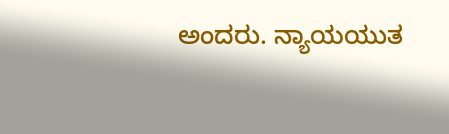ಅಂದರು. ನ್ಯಾಯಯುತ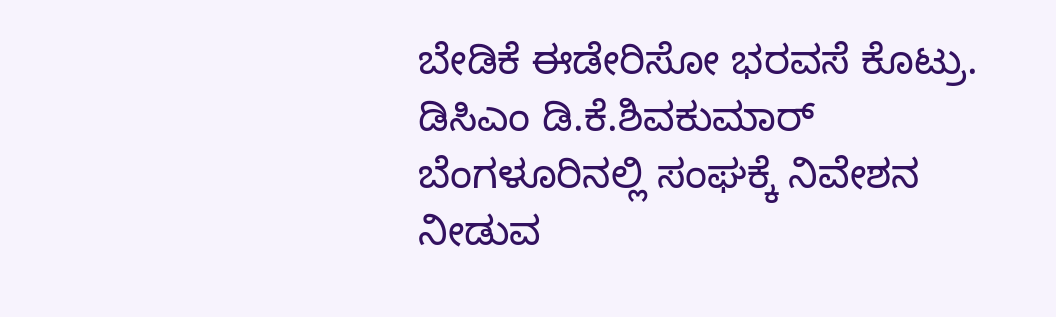ಬೇಡಿಕೆ ಈಡೇರಿಸೋ ಭರವಸೆ ಕೊಟ್ರು. ಡಿಸಿಎಂ ಡಿ.ಕೆ.ಶಿವಕುಮಾರ್ ಬೆಂಗಳೂರಿನಲ್ಲಿ ಸಂಘಕ್ಕೆ ನಿವೇಶನ ನೀಡುವ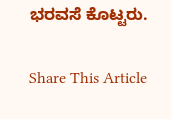ಭರವಸೆ ಕೊಟ್ಟರು.

Share This Article